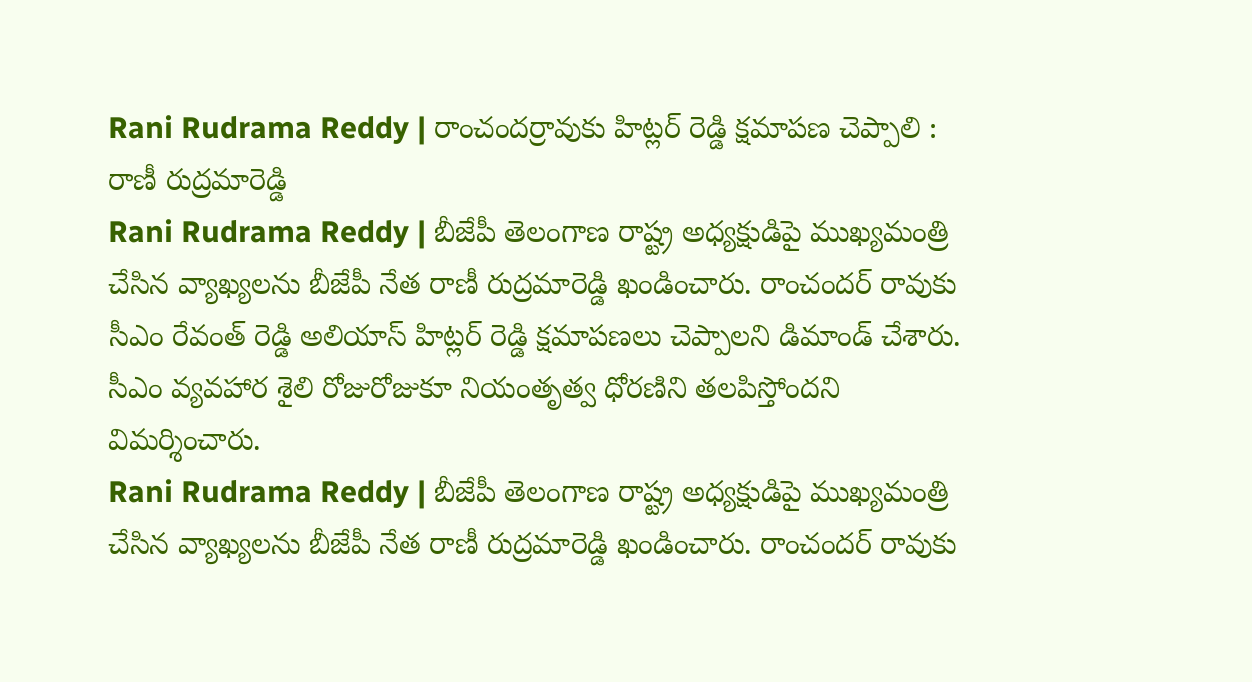Rani Rudrama Reddy | రాంచందర్రావుకు హిట్లర్ రెడ్డి క్షమాపణ చెప్పాలి : రాణీ రుద్రమారెడ్డి
Rani Rudrama Reddy | బీజేపీ తెలంగాణ రాష్ట్ర అధ్యక్షుడిపై ముఖ్యమంత్రి చేసిన వ్యాఖ్యలను బీజేపీ నేత రాణీ రుద్రమారెడ్డి ఖండించారు. రాంచందర్ రావుకు సీఎం రేవంత్ రెడ్డి అలియాస్ హిట్లర్ రెడ్డి క్షమాపణలు చెప్పాలని డిమాండ్ చేశారు. సీఎం వ్యవహార శైలి రోజురోజుకూ నియంతృత్వ ధోరణిని తలపిస్తోందని విమర్శించారు.
Rani Rudrama Reddy | బీజేపీ తెలంగాణ రాష్ట్ర అధ్యక్షుడిపై ముఖ్యమంత్రి చేసిన వ్యాఖ్యలను బీజేపీ నేత రాణీ రుద్రమారెడ్డి ఖండించారు. రాంచందర్ రావుకు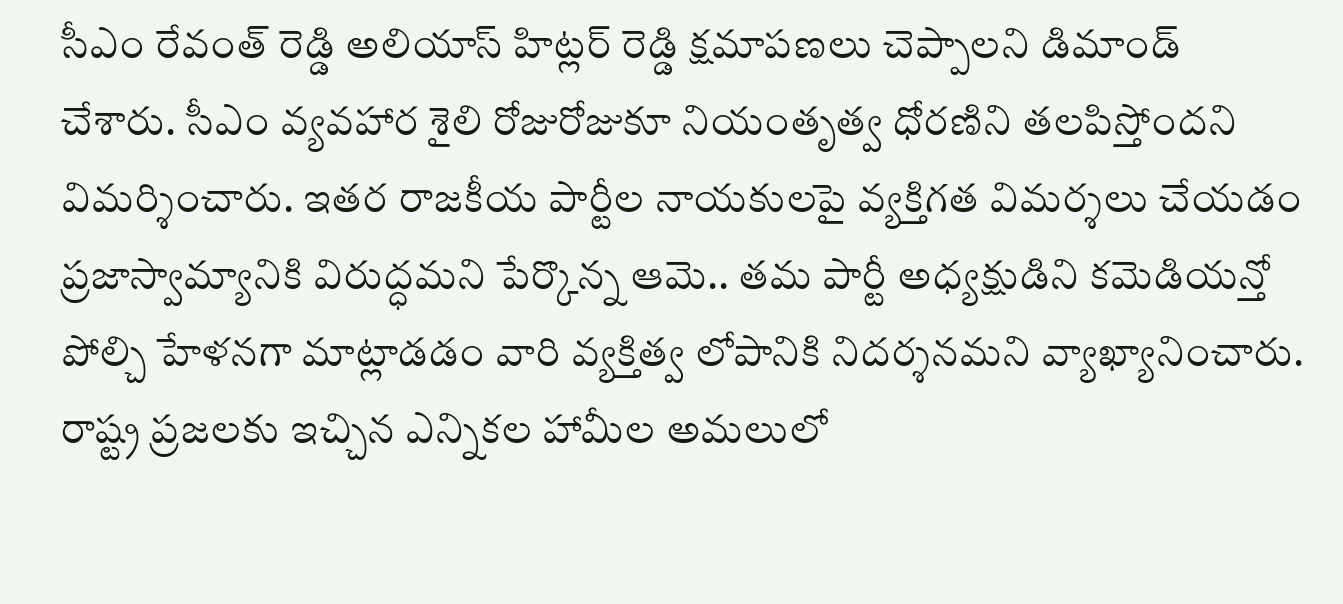సీఎం రేవంత్ రెడ్డి అలియాస్ హిట్లర్ రెడ్డి క్షమాపణలు చెప్పాలని డిమాండ్ చేశారు. సీఎం వ్యవహార శైలి రోజురోజుకూ నియంతృత్వ ధోరణిని తలపిస్తోందని విమర్శించారు. ఇతర రాజకీయ పార్టీల నాయకులపై వ్యక్తిగత విమర్శలు చేయడం ప్రజాస్వామ్యానికి విరుద్ధమని పేర్కొన్న ఆమె.. తమ పార్టీ అధ్యక్షుడిని కమెడియన్తో పోల్చి హేళనగా మాట్లాడడం వారి వ్యక్తిత్వ లోపానికి నిదర్శనమని వ్యాఖ్యానించారు. రాష్ట్ర ప్రజలకు ఇచ్చిన ఎన్నికల హామీల అమలులో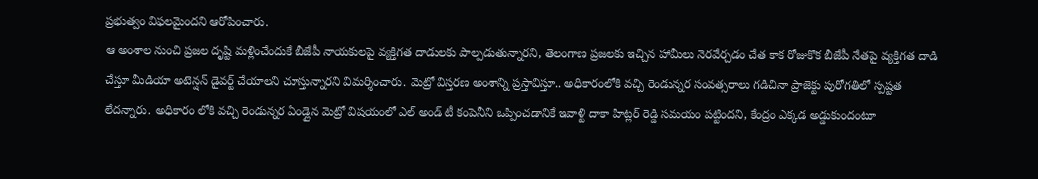ప్రభుత్వం విఫలమైందని ఆరోపించారు.
ఆ అంశాల నుంచి ప్రజల దృష్టి మళ్లించేందుకే బీజేపీ నాయకులపై వ్యక్తిగత దాడులకు పాల్పడుతున్నారని, తెలంగాణ ప్రజలకు ఇచ్చిన హామీలు నెరవేర్చడం చేత కాక రోజుకొక బీజేపీ నేతపై వ్యక్తిగత దాడి చేస్తూ మీడియా అటెన్షన్ డైవర్ట్ చేయాలని చూస్తున్నారని విమర్శించారు. మెట్రో విస్తరణ అంశాన్ని ప్రస్తావిస్తూ.. అధికారంలోకి వచ్చి రెండున్నర సంవత్సరాలు గడిచినా ప్రాజెక్టు పురోగతిలో స్పష్టత లేదన్నారు. అధికారం లోకి వచ్చి రెండున్నర ఏండ్లైన మెట్రో విషయంలో ఎల్ అండ్ టీ కంపెనీని ఒప్పించడానికే ఇవాళ్టి దాకా హిట్లర్ రెడ్డి సమయం పట్టిందని, కేంద్రం ఎక్కడ అడ్డుకుందంటూ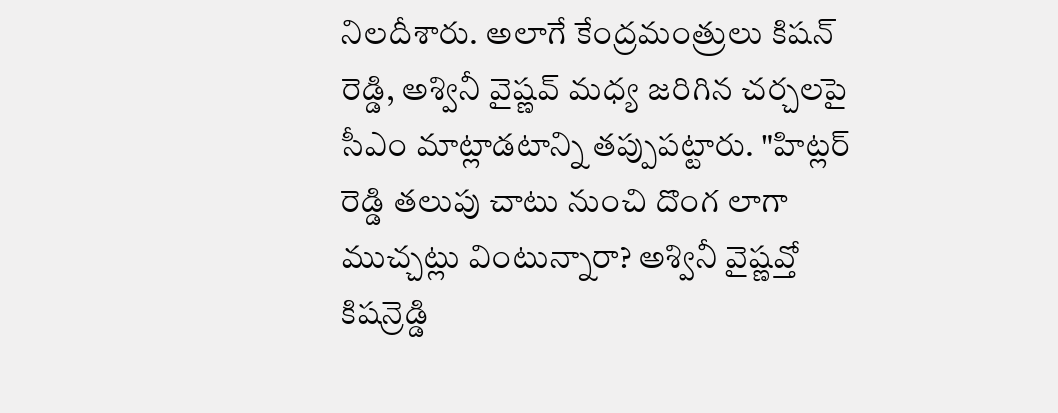నిలదీశారు. అలాగే కేంద్రమంత్రులు కిషన్ రెడ్డి, అశ్వినీ వైష్ణవ్ మధ్య జరిగిన చర్చలపై సీఎం మాట్లాడటాన్ని తప్పుపట్టారు. "హిట్లర్ రెడ్డి తలుపు చాటు నుంచి దొంగ లాగా ముచ్చట్లు వింటున్నారా? అశ్వినీ వైష్ణవ్తో కిషన్రెడ్డి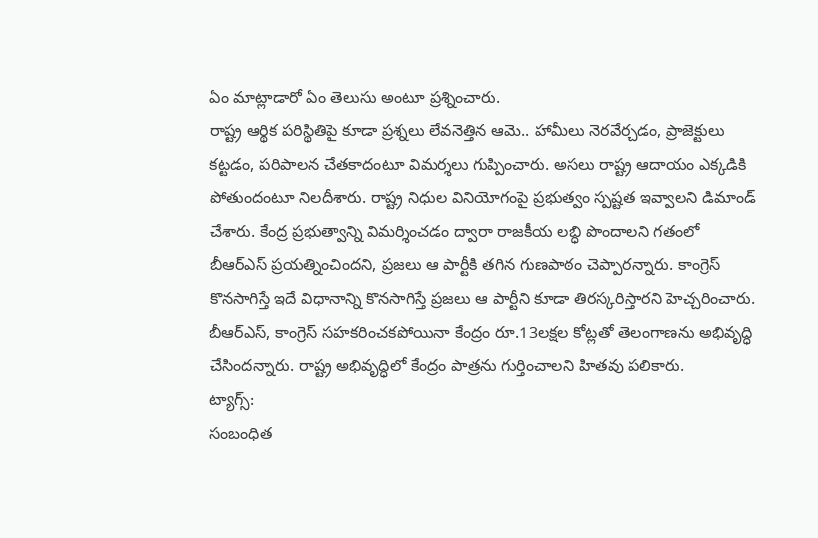ఏం మాట్లాడారో ఏం తెలుసు అంటూ ప్రశ్నించారు.
రాష్ట్ర ఆర్థిక పరిస్థితిపై కూడా ప్రశ్నలు లేవనెత్తిన ఆమె.. హామీలు నెరవేర్చడం, ప్రాజెక్టులు కట్టడం, పరిపాలన చేతకాదంటూ విమర్శలు గుప్పించారు. అసలు రాష్ట్ర ఆదాయం ఎక్కడికి పోతుందంటూ నిలదీశారు. రాష్ట్ర నిధుల వినియోగంపై ప్రభుత్వం స్పష్టత ఇవ్వాలని డిమాండ్ చేశారు. కేంద్ర ప్రభుత్వాన్ని విమర్శించడం ద్వారా రాజకీయ లబ్ధి పొందాలని గతంలో బీఆర్ఎస్ ప్రయత్నించిందని, ప్రజలు ఆ పార్టీకి తగిన గుణపాఠం చెప్పారన్నారు. కాంగ్రెస్ కొనసాగిస్తే ఇదే విధానాన్ని కొనసాగిస్తే ప్రజలు ఆ పార్టీని కూడా తిరస్కరిస్తారని హెచ్చరించారు. బీఆర్ఎస్, కాంగ్రెస్ సహకరించకపోయినా కేంద్రం రూ.13లక్షల కోట్లతో తెలంగాణను అభివృద్ధి చేసిందన్నారు. రాష్ట్ర అభివృద్ధిలో కేంద్రం పాత్రను గుర్తించాలని హితవు పలికారు.
ట్యాగ్స్:
సంబంధిత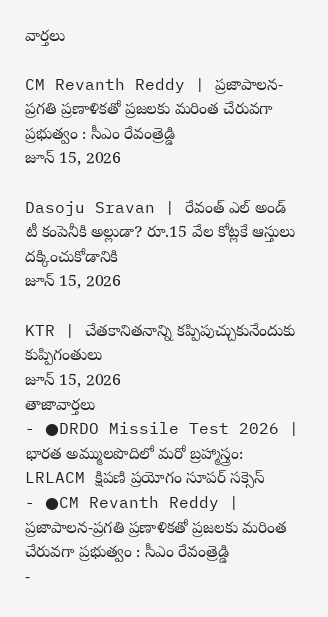వార్తలు

CM Revanth Reddy | ప్రజాపాలన-ప్రగతి ప్రణాళికతో ప్రజలకు మరింత చేరువగా ప్రభుత్వం : సీఎం రేవంత్రెడ్డి
జూన్ 15, 2026

Dasoju Sravan | రేవంత్ ఎల్ అండ్ టీ కంపెనీకి అల్లుడా? రూ.15 వేల కోట్లకే ఆస్తులు దక్కించుకోడానికి
జూన్ 15, 2026

KTR | చేతకానితనాన్ని కప్పిపుచ్చుకునేందుకు కుప్పిగంతులు
జూన్ 15, 2026
తాజావార్తలు
- ●DRDO Missile Test 2026 | భారత అమ్ములపొదిలో మరో బ్రహ్మాస్త్రం: LRLACM క్షిపణి ప్రయోగం సూపర్ సక్సెస్
- ●CM Revanth Reddy | ప్రజాపాలన-ప్రగతి ప్రణాళికతో ప్రజలకు మరింత చేరువగా ప్రభుత్వం : సీఎం రేవంత్రెడ్డి
-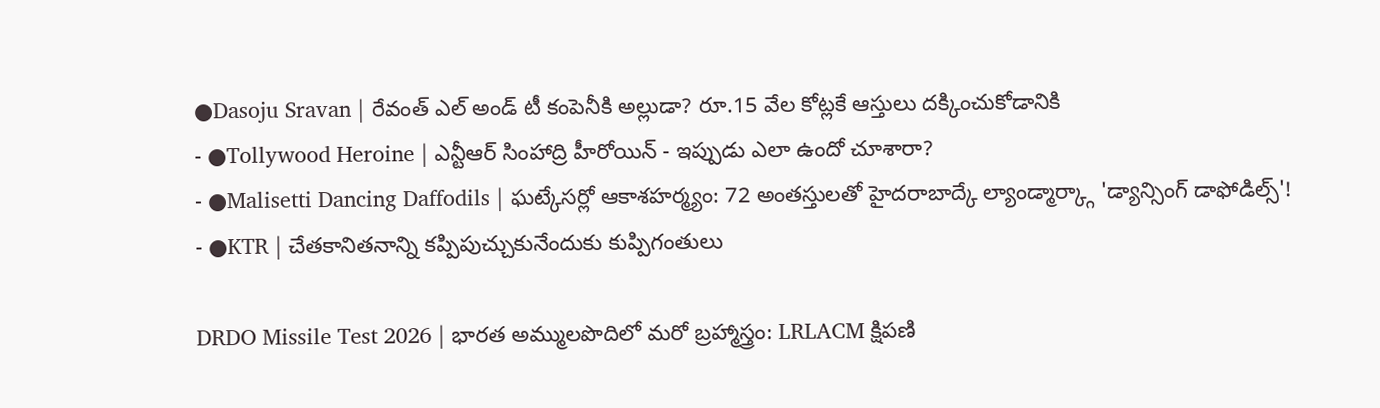●Dasoju Sravan | రేవంత్ ఎల్ అండ్ టీ కంపెనీకి అల్లుడా? రూ.15 వేల కోట్లకే ఆస్తులు దక్కించుకోడానికి
- ●Tollywood Heroine | ఎన్టీఆర్ సింహాద్రి హీరోయిన్ - ఇప్పుడు ఎలా ఉందో చూశారా?
- ●Malisetti Dancing Daffodils | ఘట్కేసర్లో ఆకాశహర్మ్యం: 72 అంతస్తులతో హైదరాబాద్కే ల్యాండ్మార్క్గా 'డ్యాన్సింగ్ డాఫోడిల్స్'!
- ●KTR | చేతకానితనాన్ని కప్పిపుచ్చుకునేందుకు కుప్పిగంతులు

DRDO Missile Test 2026 | భారత అమ్ములపొదిలో మరో బ్రహ్మాస్త్రం: LRLACM క్షిపణి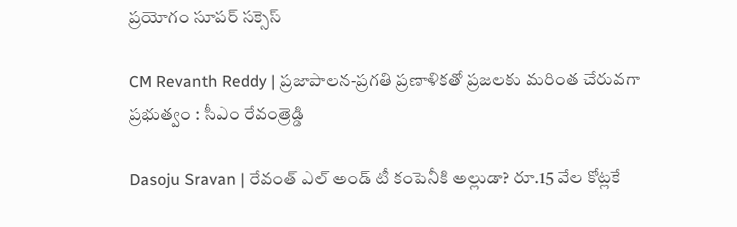ప్రయోగం సూపర్ సక్సెస్

CM Revanth Reddy | ప్రజాపాలన-ప్రగతి ప్రణాళికతో ప్రజలకు మరింత చేరువగా ప్రభుత్వం : సీఎం రేవంత్రెడ్డి

Dasoju Sravan | రేవంత్ ఎల్ అండ్ టీ కంపెనీకి అల్లుడా? రూ.15 వేల కోట్లకే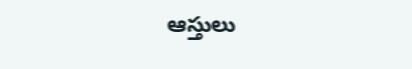ఆస్తులు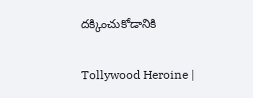దక్కించుకోడానికి

Tollywood Heroine |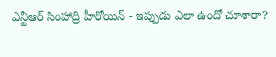ఎన్టీఆర్ సింహాద్రి హీరోయిన్ - ఇప్పుడు ఎలా ఉందో చూశారా?